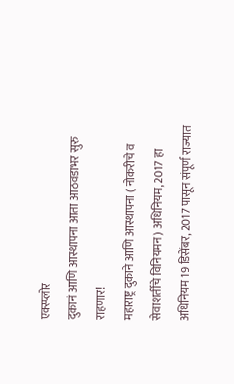एक्स्प्लोर
दुकानं आणि आस्थापना आता आठवडाभर सुरु राहणार!
महाराष्ट्र दुकाने आणि आस्थापना ( नोकरीचे व सेवाशर्तीचे विनियमन) अधिनियम, 2017 हा अधिनियम 19 डिसेंबर, 2017 पासून संपूर्ण राज्यात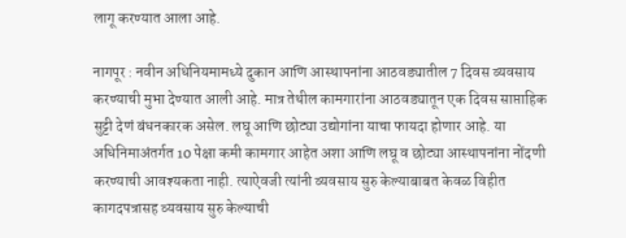लागू करण्यात आला आहे.

नागपूर : नवीन अधिनियमामध्ये दुकान आणि आस्थापनांना आठवड्यातील 7 दिवस व्यवसाय करण्याची मुभा देण्यात आली आहे. मात्र तेथील कामगारांना आठवड्यातून एक दिवस साप्ताहिक सुट्टी देणं बंधनकारक असेल. लघू आणि छोट्या उद्योगांना याचा फायदा होणार आहे. या अधिनिमाअंतर्गत 10 पेक्षा कमी कामगार आहेत अशा आणि लघू व छोट्या आस्थापनांना नोंदणी करण्याची आवश्यकता नाही. त्याऐवजी त्यांनी व्यवसाय सुरु केल्याबाबत केवळ विहीत कागदपत्रासह व्यवसाय सुरु केल्याची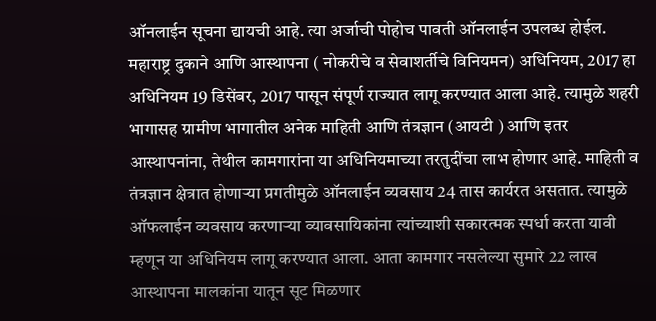ऑनलाईन सूचना द्यायची आहे. त्या अर्जाची पोहोच पावती ऑनलाईन उपलब्ध होईल. महाराष्ट्र दुकाने आणि आस्थापना ( नोकरीचे व सेवाशर्तीचे विनियमन) अधिनियम, 2017 हा अधिनियम 19 डिसेंबर, 2017 पासून संपूर्ण राज्यात लागू करण्यात आला आहे. त्यामुळे शहरी भागासह ग्रामीण भागातील अनेक माहिती आणि तंत्रज्ञान (आयटी ) आणि इतर आस्थापनांना, तेथील कामगारांना या अधिनियमाच्या तरतुदींचा लाभ होणार आहे. माहिती व तंत्रज्ञान क्षेत्रात होणाऱ्या प्रगतीमुळे ऑनलाईन व्यवसाय 24 तास कार्यरत असतात. त्यामुळे ऑफलाईन व्यवसाय करणाऱ्या व्यावसायिकांना त्यांच्याशी सकारत्मक स्पर्धा करता यावी म्हणून या अधिनियम लागू करण्यात आला. आता कामगार नसलेल्या सुमारे 22 लाख आस्थापना मालकांना यातून सूट मिळणार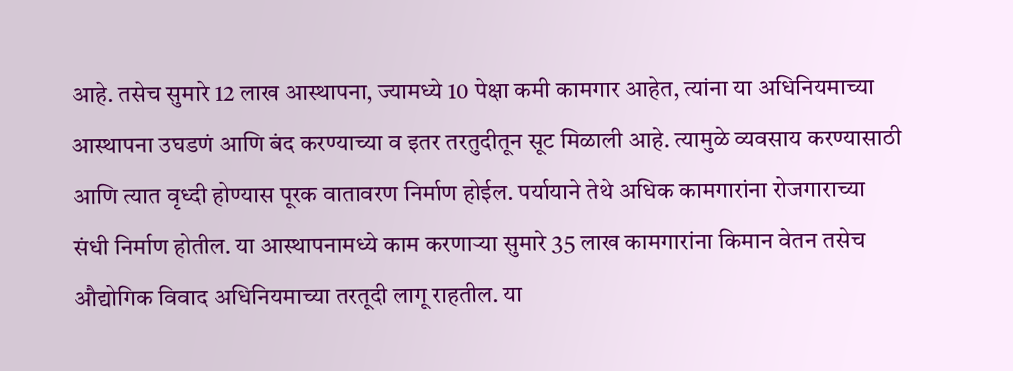आहे. तसेच सुमारे 12 लाख आस्थापना, ज्यामध्ये 10 पेक्षा कमी कामगार आहेत, त्यांना या अधिनियमाच्या आस्थापना उघडणं आणि बंद करण्याच्या व इतर तरतुदीतून सूट मिळाली आहे. त्यामुळे व्यवसाय करण्यासाठी आणि त्यात वृध्दी होण्यास पूरक वातावरण निर्माण होईल. पर्यायाने तेथे अधिक कामगारांना रोजगाराच्या संधी निर्माण होतील. या आस्थापनामध्ये काम करणाऱ्या सुमारे 35 लाख कामगारांना किमान वेतन तसेच औद्योगिक विवाद अधिनियमाच्या तरतूदी लागू राहतील. या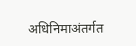अधिनिमाअंतर्गत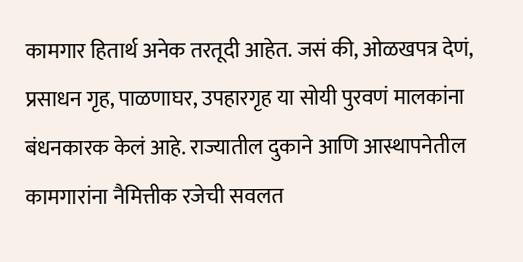कामगार हितार्थ अनेक तरतूदी आहेत. जसं की, ओळखपत्र देणं, प्रसाधन गृह, पाळणाघर, उपहारगृह या सोयी पुरवणं मालकांना बंधनकारक केलं आहे. राज्यातील दुकाने आणि आस्थापनेतील कामगारांना नैमित्तीक रजेची सवलत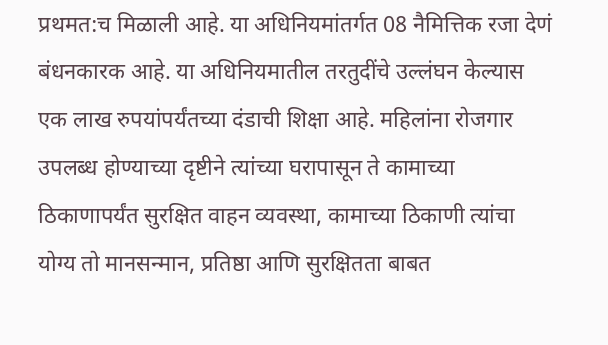प्रथमत:च मिळाली आहे. या अधिनियमांतर्गत 08 नैमित्तिक रजा देणं बंधनकारक आहे. या अधिनियमातील तरतुदींचे उल्लंघन केल्यास एक लाख रुपयांपर्यंतच्या दंडाची शिक्षा आहे. महिलांना रोजगार उपलब्ध होण्याच्या दृष्टीने त्यांच्या घरापासून ते कामाच्या ठिकाणापर्यंत सुरक्षित वाहन व्यवस्था, कामाच्या ठिकाणी त्यांचा योग्य तो मानसन्मान, प्रतिष्ठा आणि सुरक्षितता बाबत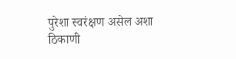पुरेशा स्वरंक्षण असेल अशा ठिकाणी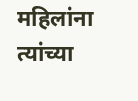महिलांना त्यांच्या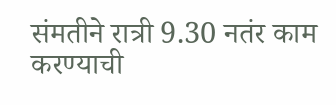संमतीने रात्री 9.30 नतंर काम करण्याची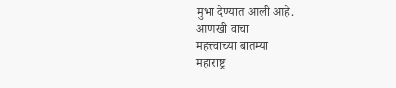मुभा देण्यात आली आहे.
आणखी वाचा
महत्त्वाच्या बातम्या
महाराष्ट्र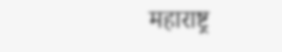महाराष्ट्र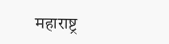महाराष्ट्र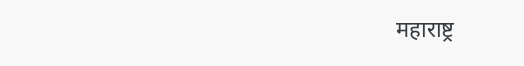महाराष्ट्र